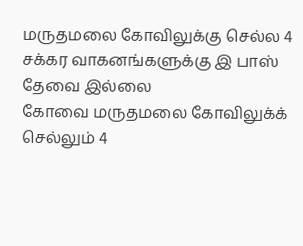மருதமலை கோவிலுக்கு செல்ல 4 சக்கர வாகனங்களுக்கு இ பாஸ் தேவை இல்லை
கோவை மருதமலை கோவிலுக்க் செல்லும் 4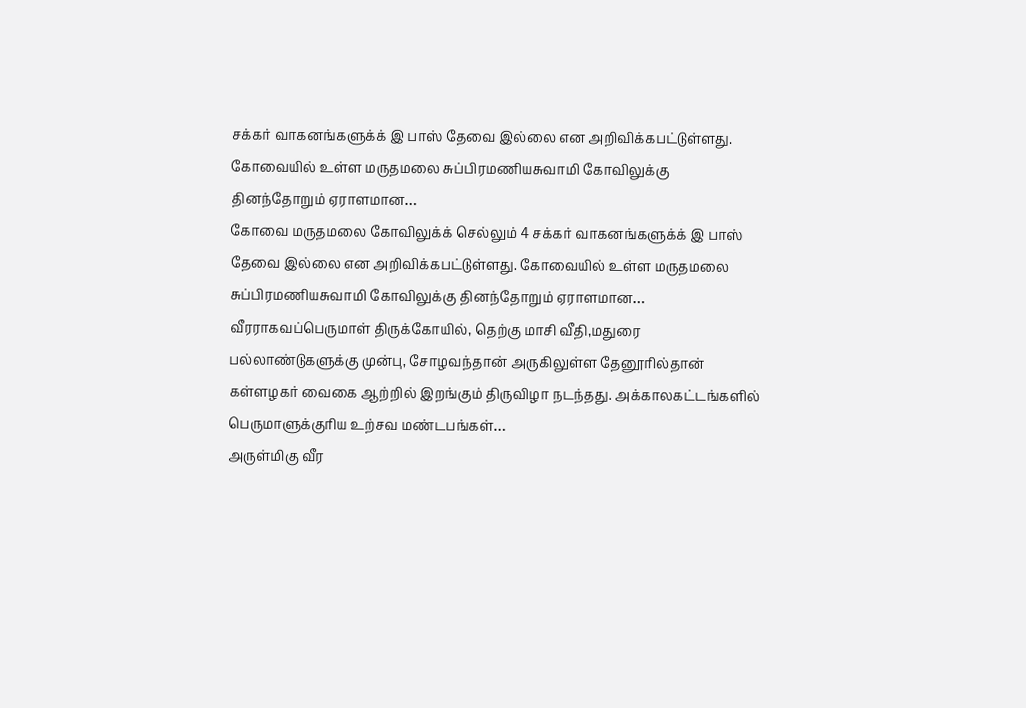சக்கர் வாகனங்களுக்க் இ பாஸ் தேவை இல்லை என அறிவிக்கபட்டுள்ளது. கோவையில் உள்ள மருதமலை சுப்பிரமணியசுவாமி கோவிலுக்கு தினந்தோறும் ஏராளமான…
கோவை மருதமலை கோவிலுக்க் செல்லும் 4 சக்கர் வாகனங்களுக்க் இ பாஸ் தேவை இல்லை என அறிவிக்கபட்டுள்ளது. கோவையில் உள்ள மருதமலை சுப்பிரமணியசுவாமி கோவிலுக்கு தினந்தோறும் ஏராளமான…
வீரராகவப்பெருமாள் திருக்கோயில், தெற்கு மாசி வீதி,மதுரை பல்லாண்டுகளுக்கு முன்பு, சோழவந்தான் அருகிலுள்ள தேனூரில்தான் கள்ளழகர் வைகை ஆற்றில் இறங்கும் திருவிழா நடந்தது. அக்காலகட்டங்களில் பெருமாளுக்குரிய உற்சவ மண்டபங்கள்…
அருள்மிகு வீர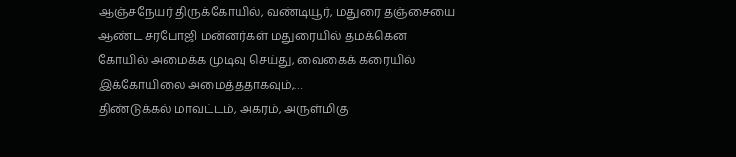ஆஞ்சநேயர் திருக்கோயில், வண்டியூர், மதுரை தஞ்சையை ஆண்ட சரபோஜி மன்னர்கள் மதுரையில் தமக்கென கோயில் அமைக்க முடிவு செய்து, வைகைக் கரையில் இக்கோயிலை அமைத்ததாகவும்,…
திண்டுக்கல் மாவட்டம், அகரம், அருள்மிகு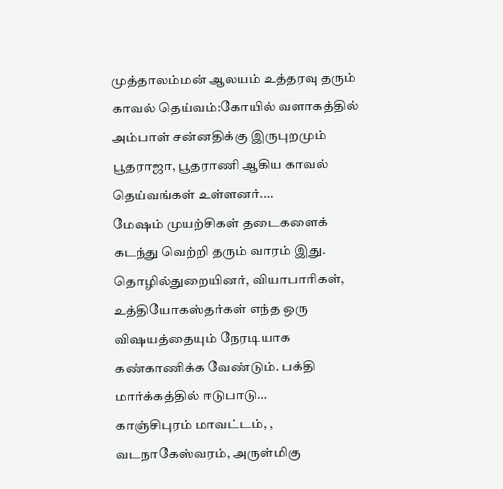முத்தாலம்மன் ஆலயம் உத்தரவு தரும் காவல் தெய்வம்:கோயில் வளாகத்தில் அம்பாள் சன்னதிக்கு இருபுறமும் பூதராஜா, பூதராணி ஆகிய காவல் தெய்வங்கள் உள்ளனர்.…
மேஷம் முயற்சிகள் தடைகளைக் கடந்து வெற்றி தரும் வாரம் இது. தொழில்துறையினர், வியாபாரிகள், உத்தியோகஸ்தர்கள் எந்த ஒரு விஷயத்தையும் நேரடியாக கண்காணிக்க வேண்டும். பக்தி மார்க்கத்தில் ஈடுபாடு…
காஞ்சிபுரம் மாவட்டம், , வடநாகேஸ்வரம், அருள்மிகு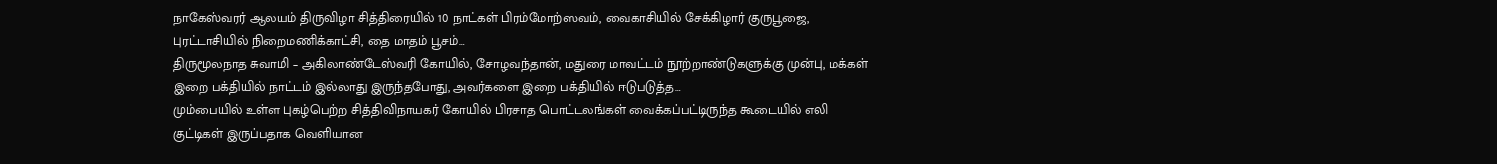நாகேஸ்வரர் ஆலயம் திருவிழா சித்திரையில் 10 நாட்கள் பிரம்மோற்ஸவம், வைகாசியில் சேக்கிழார் குருபூஜை, புரட்டாசியில் நிறைமணிக்காட்சி, தை மாதம் பூசம்…
திருமூலநாத சுவாமி – அகிலாண்டேஸ்வரி கோயில், சோழவந்தான், மதுரை மாவட்டம் நூற்றாண்டுகளுக்கு முன்பு, மக்கள் இறை பக்தியில் நாட்டம் இல்லாது இருந்தபோது, அவர்களை இறை பக்தியில் ஈடுபடுத்த…
மும்பையில் உள்ள புகழ்பெற்ற சித்திவிநாயகர் கோயில் பிரசாத பொட்டலங்கள் வைக்கப்பட்டிருந்த கூடையில் எலி குட்டிகள் இருப்பதாக வெளியான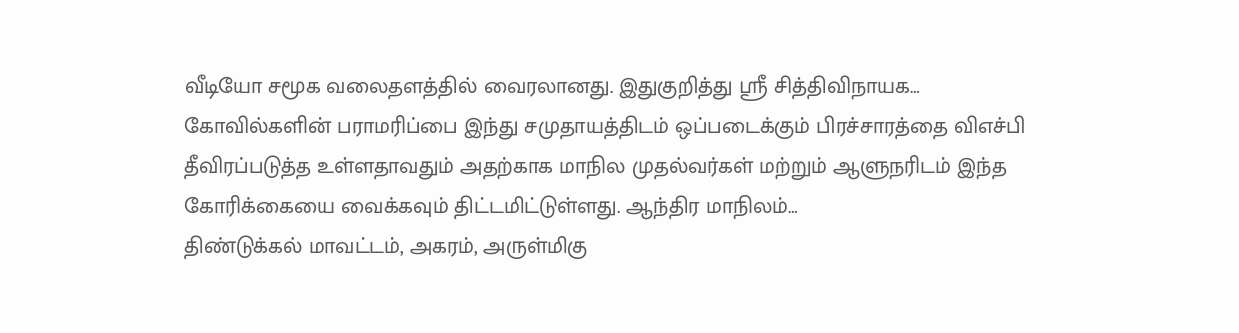வீடியோ சமூக வலைதளத்தில் வைரலானது. இதுகுறித்து ஸ்ரீ சித்திவிநாயக…
கோவில்களின் பராமரிப்பை இந்து சமுதாயத்திடம் ஒப்படைக்கும் பிரச்சாரத்தை விஎச்பி தீவிரப்படுத்த உள்ளதாவதும் அதற்காக மாநில முதல்வர்கள் மற்றும் ஆளுநரிடம் இந்த கோரிக்கையை வைக்கவும் திட்டமிட்டுள்ளது. ஆந்திர மாநிலம்…
திண்டுக்கல் மாவட்டம், அகரம், அருள்மிகு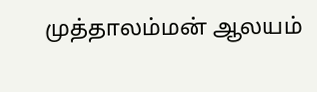முத்தாலம்மன் ஆலயம்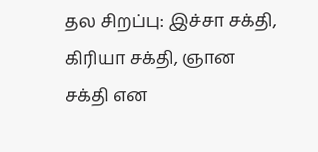தல சிறப்பு: இச்சா சக்தி, கிரியா சக்தி, ஞான சக்தி என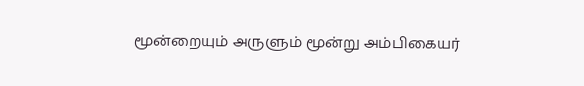மூன்றையும் அருளும் மூன்று அம்பிகையர்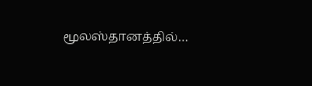மூலஸ்தானத்தில்…